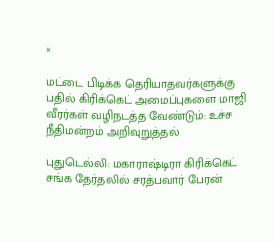×

மட்டை பிடிக்க தெரியாதவர்களுக்கு பதில் கிரிக்கெட் அமைப்புகளை மாஜி வீரர்கள் வழிநடத்த வேண்டும்: உச்ச நீதிமன்றம் அறிவுறுத்தல்

புதுடெல்லி: மகாராஷ்டிரா கிரிக்கெட் சங்க தேர்தலில் சரத்பவார் பேரன்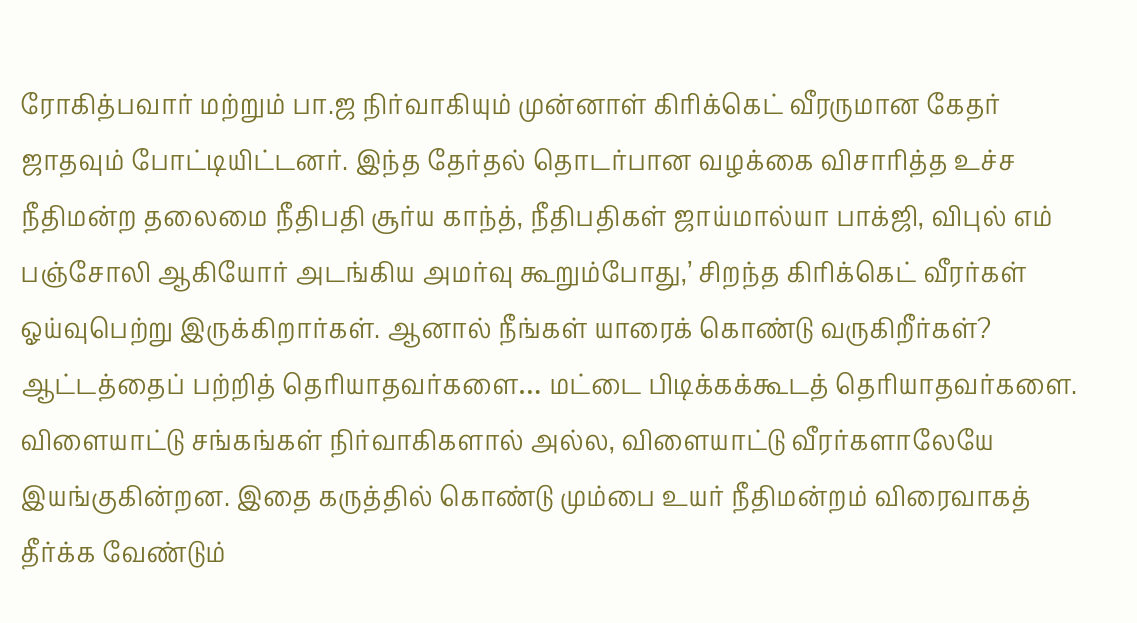ரோகித்பவார் மற்றும் பா.ஜ நிர்வாகியும் முன்னாள் கிரிக்கெட் வீரருமான கேதர் ஜாதவும் போட்டியிட்டனர். இந்த தேர்தல் தொடர்பான வழக்கை விசாரித்த உச்ச நீதிமன்ற தலைமை நீதிபதி சூர்ய காந்த், நீதிபதிகள் ஜாய்மால்யா பாக்ஜி, விபுல் எம் பஞ்சோலி ஆகியோர் அடங்கிய அமர்வு கூறும்போது,’ சிறந்த கிரிக்கெட் வீரர்கள் ஓய்வுபெற்று இருக்கிறார்கள். ஆனால் நீங்கள் யாரைக் கொண்டு வருகிறீர்கள்? ஆட்டத்தைப் பற்றித் தெரியாதவர்களை… மட்டை பிடிக்கக்கூடத் தெரியாதவர்களை. விளையாட்டு சங்கங்கள் நிர்வாகிகளால் அல்ல, விளையாட்டு வீரர்களாலேயே இயங்குகின்றன. இதை கருத்தில் கொண்டு மும்பை உயர் நீதிமன்றம் விரைவாகத் தீர்க்க வேண்டும்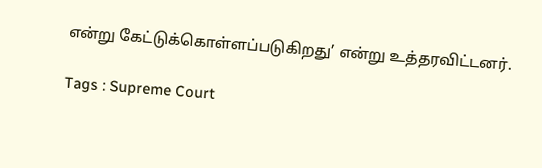என்று கேட்டுக்கொள்ளப்படுகிறது’ என்று உத்தரவிட்டனர்.

Tags : Supreme Court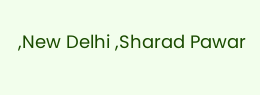,New Delhi ,Sharad Pawar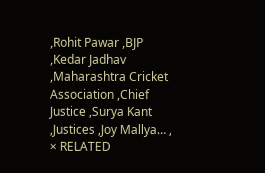,Rohit Pawar ,BJP ,Kedar Jadhav ,Maharashtra Cricket Association ,Chief Justice ,Surya Kant ,Justices ,Joy Mallya… ,
× RELATED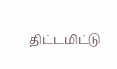திட்டமிட்டு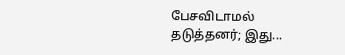பேசவிடாமல் தடுத்தனர்; இது...